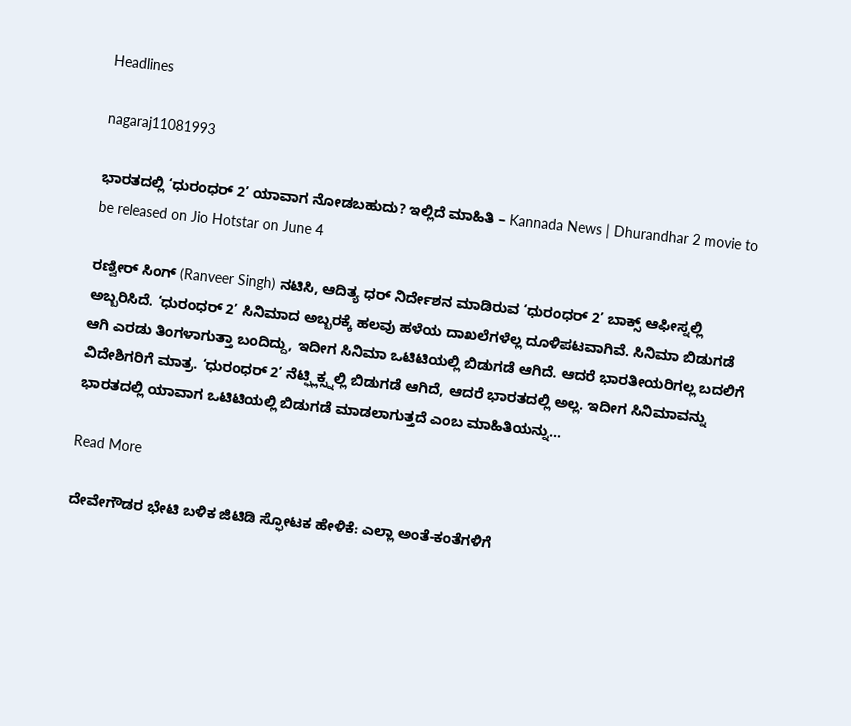Headlines

nagaraj11081993

ಭಾರತದಲ್ಲಿ ‘ಧುರಂಧರ್ 2’ ಯಾವಾಗ ನೋಡಬಹುದು? ಇಲ್ಲಿದೆ ಮಾಹಿತಿ – Kannada News | Dhurandhar 2 movie to be released on Jio Hotstar on June 4

ರಣ್ವೀರ್ ಸಿಂಗ್ (Ranveer Singh) ನಟಿಸಿ, ಆದಿತ್ಯ ಧರ್ ನಿರ್ದೇಶನ ಮಾಡಿರುವ ‘ಧುರಂಧರ್ 2’ ಬಾಕ್ಸ್ ಆಫೀಸ್ನಲ್ಲಿ ಅಬ್ಬರಿಸಿದೆ. ‘ಧುರಂಧರ್ 2’ ಸಿನಿಮಾದ ಅಬ್ಬರಕ್ಕೆ ಹಲವು ಹಳೆಯ ದಾಖಲೆಗಳೆಲ್ಲ ದೂಳಿಪಟವಾಗಿವೆ. ಸಿನಿಮಾ ಬಿಡುಗಡೆ ಆಗಿ ಎರಡು ತಿಂಗಳಾಗುತ್ತಾ ಬಂದಿದ್ದು, ಇದೀಗ ಸಿನಿಮಾ ಒಟಿಟಿಯಲ್ಲಿ ಬಿಡುಗಡೆ ಆಗಿದೆ. ಆದರೆ ಭಾರತೀಯರಿಗಲ್ಲ ಬದಲಿಗೆ ವಿದೇಶಿಗರಿಗೆ ಮಾತ್ರ. ‘ಧುರಂಧರ್ 2’ ನೆಟ್ಫ್ಲಿಕ್ಸ್ನಲ್ಲಿ ಬಿಡುಗಡೆ ಆಗಿದೆ, ಆದರೆ ಭಾರತದಲ್ಲಿ ಅಲ್ಲ. ಇದೀಗ ಸಿನಿಮಾವನ್ನು ಭಾರತದಲ್ಲಿ ಯಾವಾಗ ಒಟಿಟಿಯಲ್ಲಿ ಬಿಡುಗಡೆ ಮಾಡಲಾಗುತ್ತದೆ ಎಂಬ ಮಾಹಿತಿಯನ್ನು…

Read More

ದೇವೇಗೌಡರ ಭೇಟಿ ಬಳಿಕ ಜಿಟಿಡಿ ಸ್ಫೋಟಕ ಹೇಳಿಕೆ: ಎಲ್ಲಾ ಅಂತೆ-ಕಂತೆಗಳಿಗೆ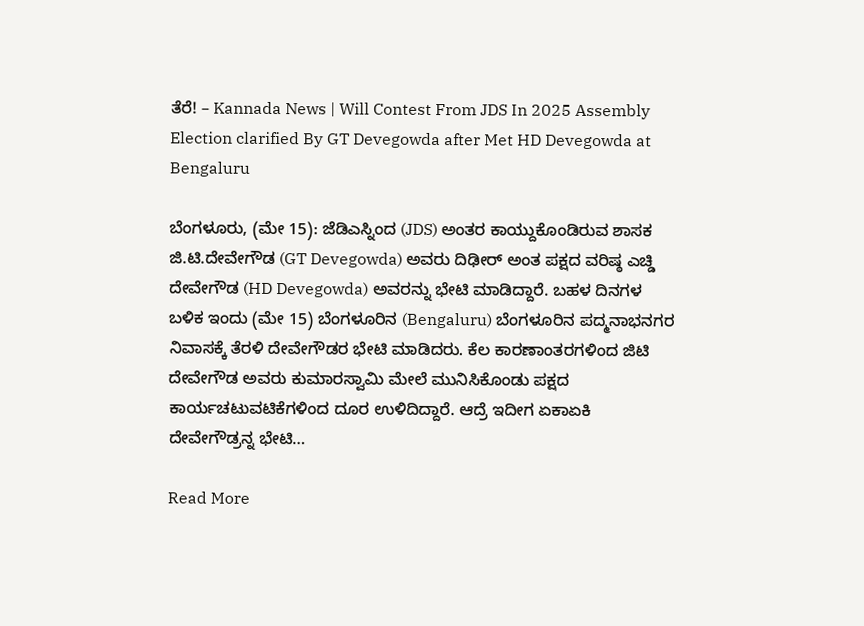ತೆರೆ! – Kannada News | Will Contest From JDS In 2025 Assembly Election clarified By GT Devegowda after Met HD Devegowda at Bengaluru

ಬೆಂಗಳೂರು, (ಮೇ 15): ಜೆಡಿಎಸ್ನಿಂದ (JDS) ಅಂತರ ಕಾಯ್ದುಕೊಂಡಿರುವ ಶಾಸಕ ಜಿ.ಟಿ.ದೇವೇಗೌಡ (GT Devegowda) ಅವರು ದಿಢೀರ್ ಅಂತ ಪಕ್ಷದ ವರಿಷ್ಠ ಎಚ್ಡಿ ದೇವೇಗೌಡ (HD Devegowda) ಅವರನ್ನು ಭೇಟಿ ಮಾಡಿದ್ದಾರೆ. ಬಹಳ ದಿನಗಳ ಬಳಿಕ ಇಂದು (ಮೇ 15) ಬೆಂಗಳೂರಿನ (Bengaluru) ಬೆಂಗಳೂರಿನ ಪದ್ಮನಾಭನಗರ ನಿವಾಸಕ್ಕೆ ತೆರಳಿ ದೇವೇಗೌಡರ ಭೇಟಿ ಮಾಡಿದರು. ಕೆಲ ಕಾರಣಾಂತರಗಳಿಂದ ಜಿಟಿ ದೇವೇಗೌಡ ಅವರು ಕುಮಾರಸ್ವಾಮಿ ಮೇಲೆ ಮುನಿಸಿಕೊಂಡು ಪಕ್ಷದ ಕಾರ್ಯಚಟುವಟಿಕೆಗಳಿಂದ ದೂರ ಉಳಿದಿದ್ದಾರೆ. ಆದ್ರೆ ಇದೀಗ ಏಕಾಏಕಿ ದೇವೇಗೌಡ್ರನ್ನ ಭೇಟಿ…

Read More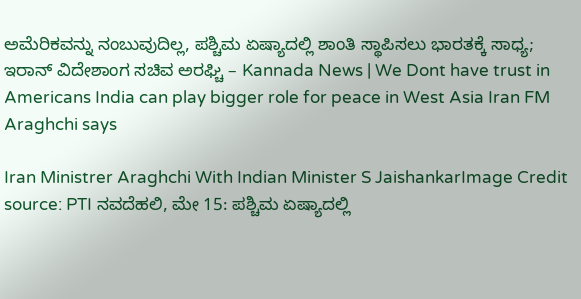ಅಮೆರಿಕವನ್ನು ನಂಬುವುದಿಲ್ಲ, ಪಶ್ಚಿಮ ಏಷ್ಯಾದಲ್ಲಿ ಶಾಂತಿ ಸ್ಥಾಪಿಸಲು ಭಾರತಕ್ಕೆ ಸಾಧ್ಯ; ಇರಾನ್ ವಿದೇಶಾಂಗ ಸಚಿವ ಅರಘ್ಚಿ – Kannada News | We Dont have trust in Americans India can play bigger role for peace in West Asia Iran FM Araghchi says

Iran Ministrer Araghchi With Indian Minister S JaishankarImage Credit source: PTI ನವದೆಹಲಿ, ಮೇ 15: ಪಶ್ಚಿಮ ಏಷ್ಯಾದಲ್ಲಿ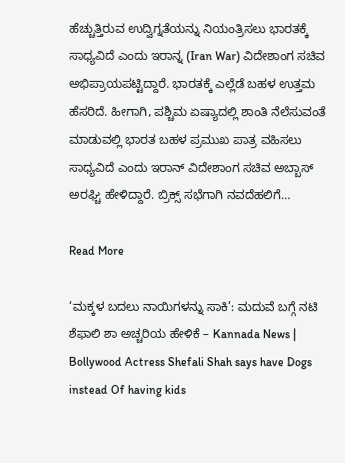ಹೆಚ್ಚುತ್ತಿರುವ ಉದ್ವಿಗ್ನತೆಯನ್ನು ನಿಯಂತ್ರಿಸಲು ಭಾರತಕ್ಕೆ ಸಾಧ್ಯವಿದೆ ಎಂದು ಇರಾನ್ನ (Iran War) ವಿದೇಶಾಂಗ ಸಚಿವ ಅಭಿಪ್ರಾಯಪಟ್ಟಿದ್ದಾರೆ. ಭಾರತಕ್ಕೆ ಎಲ್ಲೆಡೆ ಬಹಳ ಉತ್ತಮ ಹೆಸರಿದೆ. ಹೀಗಾಗಿ, ಪಶ್ಚಿಮ ಏಷ್ಯಾದಲ್ಲಿ ಶಾಂತಿ ನೆಲೆಸುವಂತೆ ಮಾಡುವಲ್ಲಿ ಭಾರತ ಬಹಳ ಪ್ರಮುಖ ಪಾತ್ರ ವಹಿಸಲು ಸಾಧ್ಯವಿದೆ ಎಂದು ಇರಾನ್ ವಿದೇಶಾಂಗ ಸಚಿವ ಅಬ್ಬಾಸ್ ಅರಘ್ಚಿ ಹೇಳಿದ್ದಾರೆ. ಬ್ರಿಕ್ಸ್ ಸಭೆಗಾಗಿ ನವದೆಹಲಿಗೆ…

Read More

‘ಮಕ್ಕಳ ಬದಲು ನಾಯಿಗಳನ್ನು ಸಾಕಿ’: ಮದುವೆ ಬಗ್ಗೆ ನಟಿ ಶೆಫಾಲಿ ಶಾ ಅಚ್ಚರಿಯ ಹೇಳಿಕೆ – Kannada News | Bollywood Actress Shefali Shah says have Dogs instead Of having kids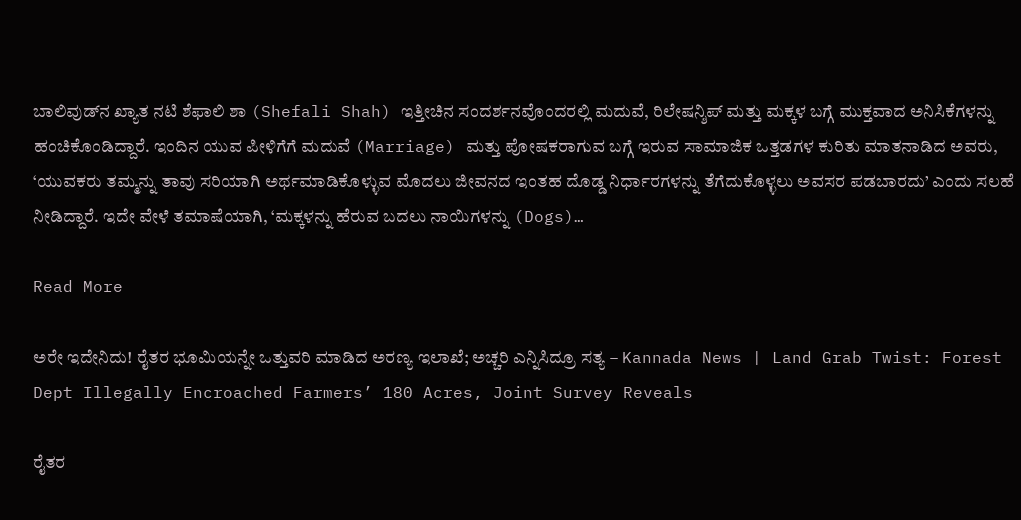ಬಾಲಿವುಡ್‌ನ ಖ್ಯಾತ ನಟಿ ಶೆಫಾಲಿ ಶಾ (Shefali Shah) ಇತ್ತೀಚಿನ ಸಂದರ್ಶನವೊಂದರಲ್ಲಿ ಮದುವೆ, ರಿಲೇಷನ್ಶಿಪ್ ಮತ್ತು ಮಕ್ಕಳ ಬಗ್ಗೆ ಮುಕ್ತವಾದ ಅನಿಸಿಕೆಗಳನ್ನು ಹಂಚಿಕೊಂಡಿದ್ದಾರೆ. ಇಂದಿನ ಯುವ ಪೀಳಿಗೆಗೆ ಮದುವೆ (Marriage) ಮತ್ತು ಪೋಷಕರಾಗುವ ಬಗ್ಗೆ ಇರುವ ಸಾಮಾಜಿಕ ಒತ್ತಡಗಳ ಕುರಿತು ಮಾತನಾಡಿದ ಅವರು, ‘ಯುವಕರು ತಮ್ಮನ್ನು ತಾವು ಸರಿಯಾಗಿ ಅರ್ಥಮಾಡಿಕೊಳ್ಳುವ ಮೊದಲು ಜೀವನದ ಇಂತಹ ದೊಡ್ಡ ನಿರ್ಧಾರಗಳನ್ನು ತೆಗೆದುಕೊಳ್ಳಲು ಅವಸರ ಪಡಬಾರದು’ ಎಂದು ಸಲಹೆ ನೀಡಿದ್ದಾರೆ. ಇದೇ ವೇಳೆ ತಮಾಷೆಯಾಗಿ, ‘ಮಕ್ಕಳನ್ನು ಹೆರುವ ಬದಲು ನಾಯಿಗಳನ್ನು (Dogs)…

Read More

ಅರೇ ಇದೇನಿದು! ರೈತರ ಭೂಮಿಯನ್ನೇ ಒತ್ತುವರಿ ಮಾಡಿದ ಅರಣ್ಯ ಇಲಾಖೆ; ಅಚ್ಚರಿ ಎನ್ನಿಸಿದ್ರೂ ಸತ್ಯ – Kannada News | Land Grab Twist: Forest Dept Illegally Encroached Farmers’ 180 Acres, Joint Survey Reveals

ರೈತರ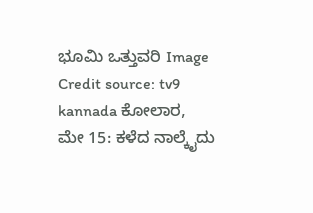ಭೂಮಿ ಒತ್ತುವರಿ Image Credit source: tv9 kannada ಕೋಲಾರ, ಮೇ 15: ಕಳೆದ ನಾಲ್ಕೈದು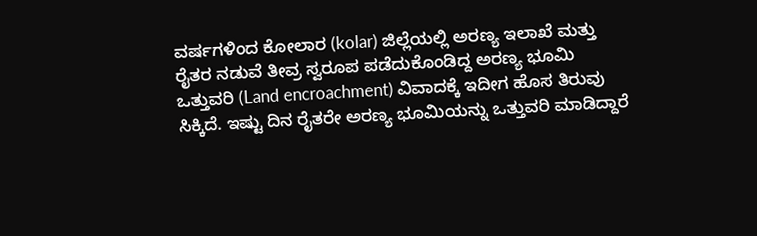ವರ್ಷಗಳಿಂದ ಕೋಲಾರ (kolar) ಜಿಲ್ಲೆಯಲ್ಲಿ ಅರಣ್ಯ ಇಲಾಖೆ ಮತ್ತು ರೈತರ ನಡುವೆ ತೀವ್ರ ಸ್ವರೂಪ ಪಡೆದುಕೊಂಡಿದ್ದ ಅರಣ್ಯ ಭೂಮಿ ಒತ್ತುವರಿ (Land encroachment) ವಿವಾದಕ್ಕೆ ಇದೀಗ ಹೊಸ ತಿರುವು ಸಿಕ್ಕಿದೆ. ಇಷ್ಟು ದಿನ ರೈತರೇ ಅರಣ್ಯ ಭೂಮಿಯನ್ನು ಒತ್ತುವರಿ ಮಾಡಿದ್ದಾರೆ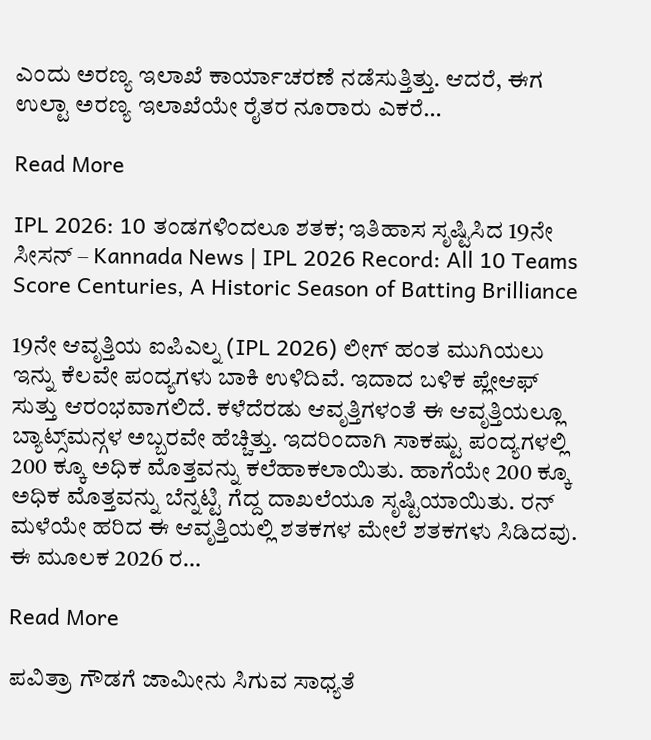ಎಂದು ಅರಣ್ಯ ಇಲಾಖೆ ಕಾರ್ಯಾಚರಣೆ ನಡೆಸುತ್ತಿತ್ತು. ಆದರೆ, ಈಗ ಉಲ್ಟಾ ಅರಣ್ಯ ಇಲಾಖೆಯೇ ರೈತರ ನೂರಾರು ಎಕರೆ…

Read More

IPL 2026: 10 ತಂಡಗಳಿಂದಲೂ ಶತಕ; ಇತಿಹಾಸ ಸೃಷ್ಟಿಸಿದ 19ನೇ ಸೀಸನ್ – Kannada News | IPL 2026 Record: All 10 Teams Score Centuries, A Historic Season of Batting Brilliance

19ನೇ ಆವೃತ್ತಿಯ ಐಪಿಎಲ್ನ (IPL 2026) ಲೀಗ್ ಹಂತ ಮುಗಿಯಲು ಇನ್ನು ಕೆಲವೇ ಪಂದ್ಯಗಳು ಬಾಕಿ ಉಳಿದಿವೆ. ಇದಾದ ಬಳಿಕ ಪ್ಲೇಆಫ್ ಸುತ್ತು ಆರಂಭವಾಗಲಿದೆ. ಕಳೆದೆರಡು ಆವೃತ್ತಿಗಳಂತೆ ಈ ಆವೃತ್ತಿಯಲ್ಲೂ ಬ್ಯಾಟ್ಸ್‌ಮನ್ಗಳ ಅಬ್ಬರವೇ ಹೆಚ್ಚಿತ್ತು. ಇದರಿಂದಾಗಿ ಸಾಕಷ್ಟು ಪಂದ್ಯಗಳಲ್ಲಿ 200 ಕ್ಕೂ ಅಧಿಕ ಮೊತ್ತವನ್ನು ಕಲೆಹಾಕಲಾಯಿತು. ಹಾಗೆಯೇ 200 ಕ್ಕೂ ಅಧಿಕ ಮೊತ್ತವನ್ನು ಬೆನ್ನಟ್ಟಿ ಗೆದ್ದ ದಾಖಲೆಯೂ ಸೃಷ್ಟಿಯಾಯಿತು. ರನ್ ಮಳೆಯೇ ಹರಿದ ಈ ಆವೃತ್ತಿಯಲ್ಲಿ ಶತಕಗಳ ಮೇಲೆ ಶತಕಗಳು ಸಿಡಿದವು. ಈ ಮೂಲಕ 2026 ರ…

Read More

ಪವಿತ್ರಾ ಗೌಡಗೆ ಜಾಮೀನು ಸಿಗುವ ಸಾಧ್ಯತೆ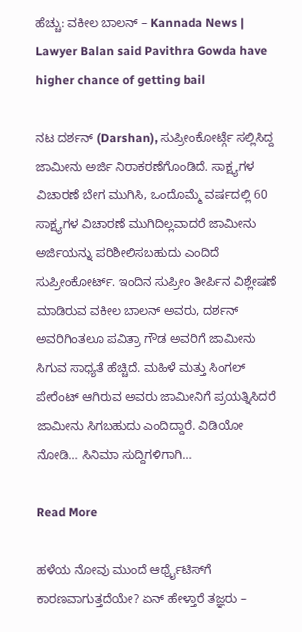ಹೆಚ್ಚು: ವಕೀಲ ಬಾಲನ್ – Kannada News | Lawyer Balan said Pavithra Gowda have higher chance of getting bail

ನಟ ದರ್ಶನ್ (Darshan), ಸುಪ್ರೀಂಕೋರ್ಟ್ಗೆ ಸಲ್ಲಿಸಿದ್ದ ಜಾಮೀನು ಅರ್ಜಿ ನಿರಾಕರಣೆಗೊಂಡಿದೆ. ಸಾಕ್ಷ್ಯಗಳ ವಿಚಾರಣೆ ಬೇಗ ಮುಗಿಸಿ, ಒಂದೊಮ್ಮೆ ವರ್ಷದಲ್ಲಿ 60 ಸಾಕ್ಷ್ಯಗಳ ವಿಚಾರಣೆ ಮುಗಿದಿಲ್ಲವಾದರೆ ಜಾಮೀನು ಅರ್ಜಿಯನ್ನು ಪರಿಶೀಲಿಸಬಹುದು ಎಂದಿದೆ ಸುಪ್ರೀಂಕೋರ್ಟ್. ಇಂದಿನ ಸುಪ್ರೀಂ ತೀರ್ಪಿನ ವಿಶ್ಲೇಷಣೆ ಮಾಡಿರುವ ವಕೀಲ ಬಾಲನ್ ಅವರು, ದರ್ಶನ್ ಅವರಿಗಿಂತಲೂ ಪವಿತ್ರಾ ಗೌಡ ಅವರಿಗೆ ಜಾಮೀನು ಸಿಗುವ ಸಾಧ್ಯತೆ ಹೆಚ್ಚಿದೆ. ಮಹಿಳೆ ಮತ್ತು ಸಿಂಗಲ್ ಪೇರೆಂಟ್ ಆಗಿರುವ ಅವರು ಜಾಮೀನಿಗೆ ಪ್ರಯತ್ನಿಸಿದರೆ ಜಾಮೀನು ಸಿಗಬಹುದು ಎಂದಿದ್ದಾರೆ. ವಿಡಿಯೋ ನೋಡಿ… ಸಿನಿಮಾ ಸುದ್ದಿಗಳಿಗಾಗಿ…

Read More

ಹಳೆಯ ನೋವು ಮುಂದೆ ಆರ್ಥ್ರೈಟಿಸ್‌ಗೆ ಕಾರಣವಾಗುತ್ತದೆಯೇ? ಏನ್ ಹೇಳ್ತಾರೆ ತಜ್ಞರು –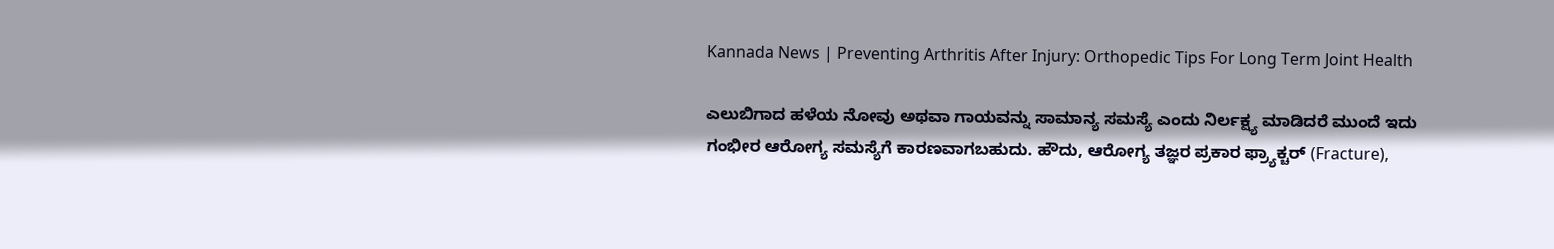Kannada News | Preventing Arthritis After Injury: Orthopedic Tips For Long Term Joint Health

ಎಲುಬಿಗಾದ ಹಳೆಯ ನೋವು ಅಥವಾ ಗಾಯವನ್ನು ಸಾಮಾನ್ಯ ಸಮಸ್ಯೆ ಎಂದು ನಿರ್ಲಕ್ಷ್ಯ ಮಾಡಿದರೆ ಮುಂದೆ ಇದು ಗಂಭೀರ ಆರೋಗ್ಯ ಸಮಸ್ಯೆಗೆ ಕಾರಣವಾಗಬಹುದು. ಹೌದು, ಆರೋಗ್ಯ ತಜ್ಞರ ಪ್ರಕಾರ ಫ್ರ್ಯಾಕ್ಚರ್ (Fracture),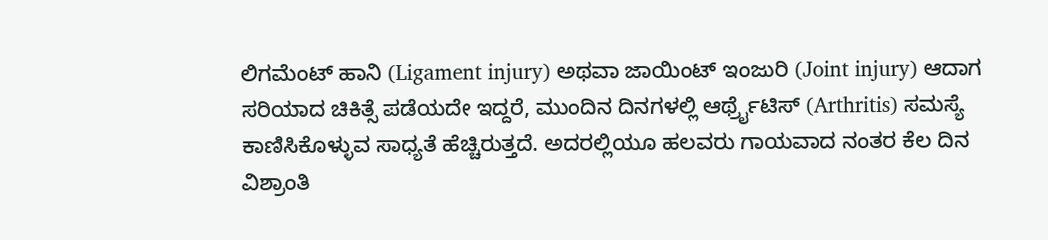ಲಿಗಮೆಂಟ್ ಹಾನಿ (Ligament injury) ಅಥವಾ ಜಾಯಿಂಟ್ ಇಂಜುರಿ (Joint injury) ಆದಾಗ ಸರಿಯಾದ ಚಿಕಿತ್ಸೆ ಪಡೆಯದೇ ಇದ್ದರೆ, ಮುಂದಿನ ದಿನಗಳಲ್ಲಿ ಆರ್ಥ್ರೈಟಿಸ್‌ (Arthritis) ಸಮಸ್ಯೆ ಕಾಣಿಸಿಕೊಳ್ಳುವ ಸಾಧ್ಯತೆ ಹೆಚ್ಚಿರುತ್ತದೆ. ಅದರಲ್ಲಿಯೂ ಹಲವರು ಗಾಯವಾದ ನಂತರ ಕೆಲ ದಿನ ವಿಶ್ರಾಂತಿ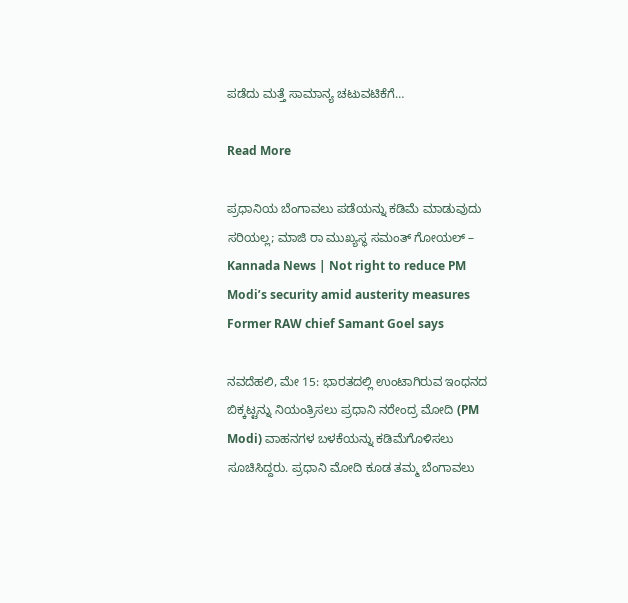ಪಡೆದು ಮತ್ತೆ ಸಾಮಾನ್ಯ ಚಟುವಟಿಕೆಗೆ…

Read More

ಪ್ರಧಾನಿಯ ಬೆಂಗಾವಲು ಪಡೆಯನ್ನು ಕಡಿಮೆ ಮಾಡುವುದು ಸರಿಯಲ್ಲ; ಮಾಜಿ ರಾ ಮುಖ್ಯಸ್ಥ ಸಮಂತ್ ಗೋಯಲ್ – Kannada News | Not right to reduce PM Modi’s security amid austerity measures Former RAW chief Samant Goel says

ನವದೆಹಲಿ, ಮೇ 15: ಭಾರತದಲ್ಲಿ ಉಂಟಾಗಿರುವ ಇಂಧನದ ಬಿಕ್ಕಟ್ಟನ್ನು ನಿಯಂತ್ರಿಸಲು ಪ್ರಧಾನಿ ನರೇಂದ್ರ ಮೋದಿ (PM Modi) ವಾಹನಗಳ ಬಳಕೆಯನ್ನು ಕಡಿಮೆಗೊಳಿಸಲು ಸೂಚಿಸಿದ್ದರು. ಪ್ರಧಾನಿ ಮೋದಿ ಕೂಡ ತಮ್ಮ ಬೆಂಗಾವಲು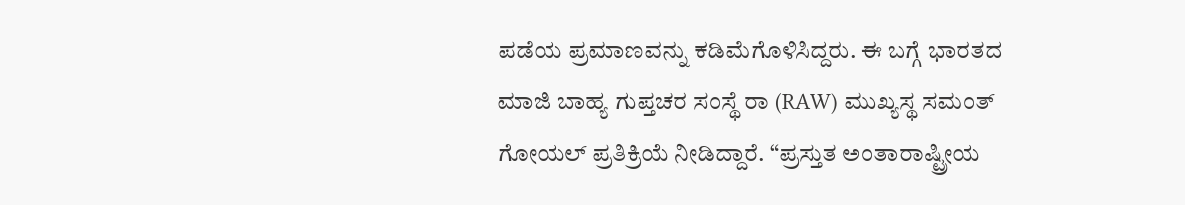ಪಡೆಯ ಪ್ರಮಾಣವನ್ನು ಕಡಿಮೆಗೊಳಿಸಿದ್ದರು. ಈ ಬಗ್ಗೆ ಭಾರತದ ಮಾಜಿ ಬಾಹ್ಯ ಗುಪ್ತಚರ ಸಂಸ್ಥೆ ರಾ (RAW) ಮುಖ್ಯಸ್ಥ ಸಮಂತ್ ಗೋಯಲ್ ಪ್ರತಿಕ್ರಿಯೆ ನೀಡಿದ್ದಾರೆ. “ಪ್ರಸ್ತುತ ಅಂತಾರಾಷ್ಟ್ರೀಯ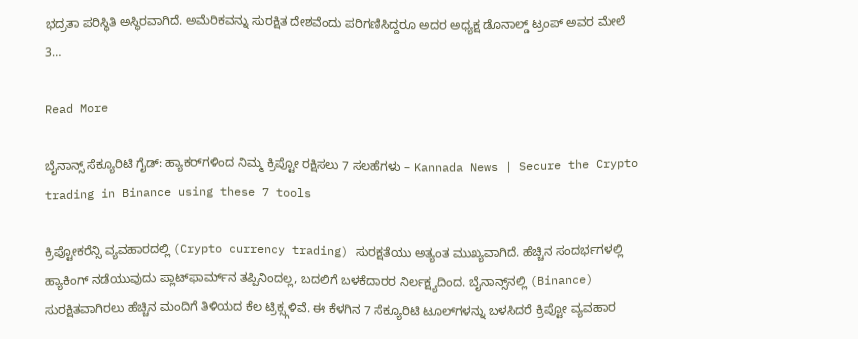ಭದ್ರತಾ ಪರಿಸ್ಥಿತಿ ಅಸ್ಥಿರವಾಗಿದೆ. ಅಮೆರಿಕವನ್ನು ಸುರಕ್ಷಿತ ದೇಶವೆಂದು ಪರಿಗಣಿಸಿದ್ದರೂ ಅದರ ಅಧ್ಯಕ್ಷ ಡೊನಾಲ್ಡ್ ಟ್ರಂಪ್ ಅವರ ಮೇಲೆ 3…

Read More

ಬೈನಾನ್ಸ್ ಸೆಕ್ಯೂರಿಟಿ ಗೈಡ್: ಹ್ಯಾಕರ್‌ಗಳಿಂದ ನಿಮ್ಮ ಕ್ರಿಪ್ಟೋ ರಕ್ಷಿಸಲು 7 ಸಲಹೆಗಳು – Kannada News | Secure the Crypto trading in Binance using these 7 tools

ಕ್ರಿಪ್ಟೋಕರೆನ್ಸಿ ವ್ಯವಹಾರದಲ್ಲಿ (Crypto currency trading) ಸುರಕ್ಷತೆಯು ಅತ್ಯಂತ ಮುಖ್ಯವಾಗಿದೆ. ಹೆಚ್ಚಿನ ಸಂದರ್ಭಗಳಲ್ಲಿ ಹ್ಯಾಕಿಂಗ್ ನಡೆಯುವುದು ಪ್ಲಾಟ್‌ಫಾರ್ಮ್‌ನ ತಪ್ಪಿನಿಂದಲ್ಲ, ಬದಲಿಗೆ ಬಳಕೆದಾರರ ನಿರ್ಲಕ್ಷ್ಯದಿಂದ. ಬೈನಾನ್ಸ್‌ನಲ್ಲಿ (Binance) ಸುರಕ್ಷಿತವಾಗಿರಲು ಹೆಚ್ಚಿನ ಮಂದಿಗೆ ತಿಳಿಯದ ಕೆಲ ಟ್ರಿಕ್ಸ್ಗಳಿವೆ. ಈ ಕೆಳಗಿನ 7 ಸೆಕ್ಯೂರಿಟಿ ಟೂಲ್‌ಗಳನ್ನು ಬಳಸಿದರೆ ಕ್ರಿಪ್ಟೋ ವ್ಯವಹಾರ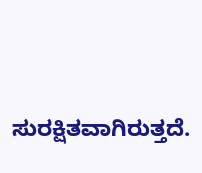ಸುರಕ್ಷಿತವಾಗಿರುತ್ತದೆ.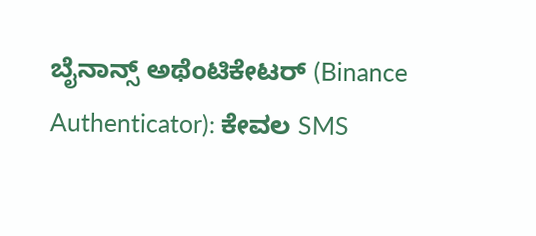ಬೈನಾನ್ಸ್ ಅಥೆಂಟಿಕೇಟರ್ (Binance Authenticator): ಕೇವಲ SMS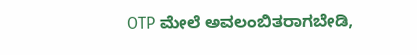OTP ಮೇಲೆ ಅವಲಂಬಿತರಾಗಬೇಡಿ,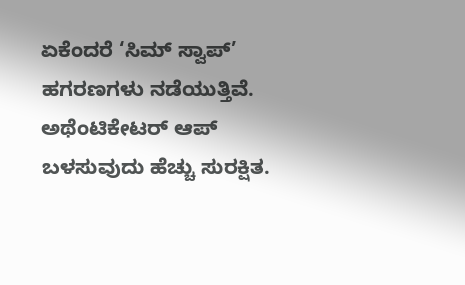ಏಕೆಂದರೆ ‘ಸಿಮ್ ಸ್ವಾಪ್’ ಹಗರಣಗಳು ನಡೆಯುತ್ತಿವೆ. ಅಥೆಂಟಿಕೇಟರ್ ಆಪ್ ಬಳಸುವುದು ಹೆಚ್ಚು ಸುರಕ್ಷಿತ.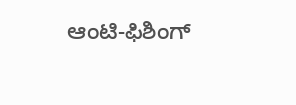ಆಂಟಿ-ಫಿಶಿಂಗ್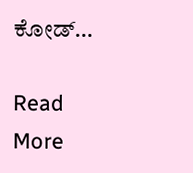ಕೋಡ್…

Read More